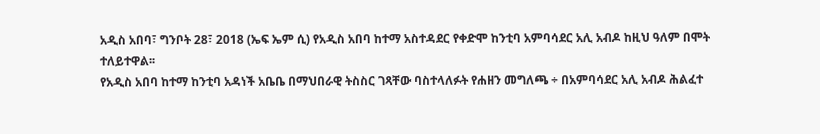አዲስ አበባ፣ ግንቦት 28፣ 2018 (ኤፍ ኤም ሲ) የአዲስ አበባ ከተማ አስተዳደር የቀድሞ ከንቲባ አምባሳደር አሊ አብዶ ከዚህ ዓለም በሞት ተለይተዋል፡፡
የአዲስ አበባ ከተማ ከንቲባ አዳነች አቤቤ በማህበራዊ ትስስር ገጻቸው ባስተላለፉት የሐዘን መግለጫ ÷ በአምባሳደር አሊ አብዶ ሕልፈተ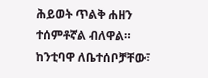ሕይወት ጥልቅ ሐዘን ተሰምቶኛል ብለዋል።
ከንቲባዋ ለቤተሰቦቻቸው፣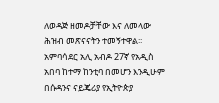ለወዳጅ ዘመዶቻቸው እና ለመላው ሕዝብ መጽናናትን ተመኝተዋል፡፡
አምባሳደር አሊ አብዶ 27ኛ የአዲስ አበባ ከተማ ከንቲባ በመሆን እንዲሁም በሱዳንና ናይጄሪያ የኢትዮጵያ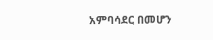አምባሳደር በመሆን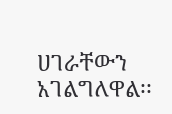ሀገራቸውን አገልግለዋል፡፡